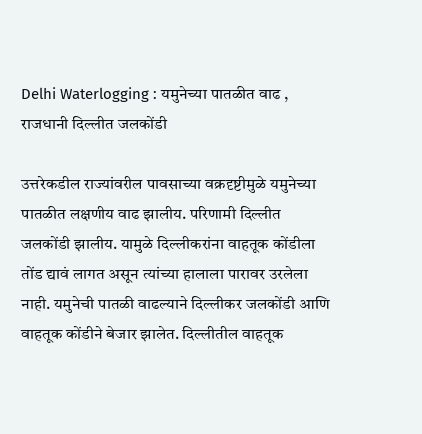Delhi Waterlogging : यमुनेच्या पातळीत वाढ , राजधानी दिल्लीत जलकोंडी

उत्तरेकडील राज्यांवरील पावसाच्या वक्रदृष्टीमुळे यमुनेच्या पातळीत लक्षणीय वाढ झालीय. परिणामी दिल्लीत जलकोंडी झालीय. यामुळे दिल्लीकरांना वाहतूक कोंडीला तोंड द्यावं लागत असून त्यांच्या हालाला पारावर उरलेला नाही. यमुनेची पातळी वाढल्याने दिल्लीकर जलकोंडी आणि वाहतूक कोंडीने बेजार झालेत. दिल्लीतील वाहतूक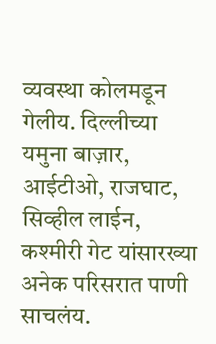व्यवस्था कोलमडून गेलीय. दिल्लीच्या यमुना बाज़ार, आईटीओ, राजघाट, सिव्हील लाईन, कश्मीरी गेट यांसारख्या अनेक परिसरात पाणी साचलंय.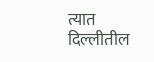त्यात दिल्लीतील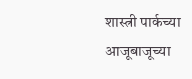शास्त्री पार्कच्या आजूबाजूच्या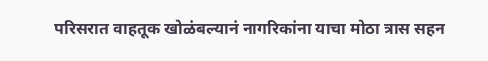परिसरात वाहतूक खोळंबल्यानं नागरिकांना याचा मोठा त्रास सहन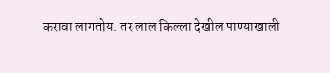करावा लागतोय. तर लाल किल्ला देखील पाण्याखाली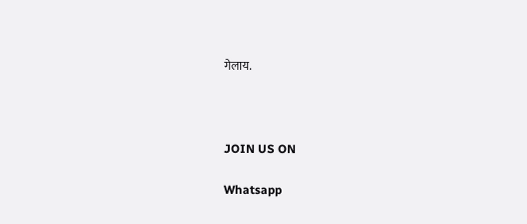गेलाय.



JOIN US ON

Whatsapp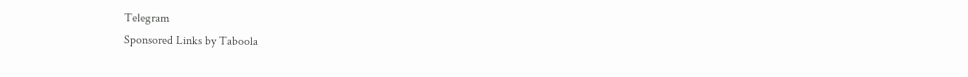Telegram
Sponsored Links by Taboola